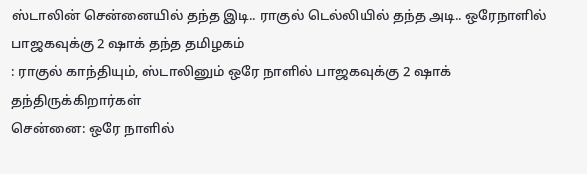ஸ்டாலின் சென்னையில் தந்த இடி.. ராகுல் டெல்லியில் தந்த அடி.. ஒரேநாளில் பாஜகவுக்கு 2 ஷாக் தந்த தமிழகம்
: ராகுல் காந்தியும், ஸ்டாலினும் ஒரே நாளில் பாஜகவுக்கு 2 ஷாக் தந்திருக்கிறார்கள்
சென்னை: ஒரே நாளில்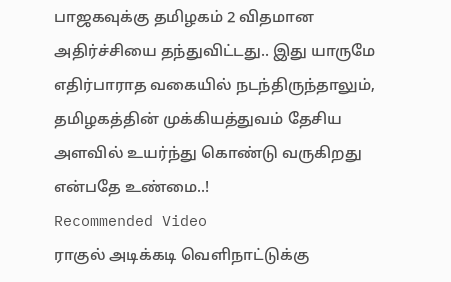பாஜகவுக்கு தமிழகம் 2 விதமான அதிர்ச்சியை தந்துவிட்டது.. இது யாருமே எதிர்பாராத வகையில் நடந்திருந்தாலும், தமிழகத்தின் முக்கியத்துவம் தேசிய அளவில் உயர்ந்து கொண்டு வருகிறது என்பதே உண்மை..!
Recommended Video
ராகுல் அடிக்கடி வெளிநாட்டுக்கு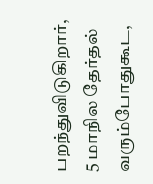பறந்துவிடுகிறார், 5 மாநில தேர்தல் வரும்போதுகூட,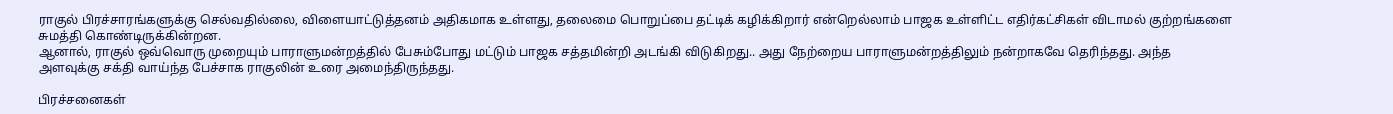ராகுல் பிரச்சாரங்களுக்கு செல்வதில்லை, விளையாட்டுத்தனம் அதிகமாக உள்ளது, தலைமை பொறுப்பை தட்டிக் கழிக்கிறார் என்றெல்லாம் பாஜக உள்ளிட்ட எதிர்கட்சிகள் விடாமல் குற்றங்களை சுமத்தி கொண்டிருக்கின்றன.
ஆனால், ராகுல் ஒவ்வொரு முறையும் பாராளுமன்றத்தில் பேசும்போது மட்டும் பாஜக சத்தமின்றி அடங்கி விடுகிறது.. அது நேற்றைய பாராளுமன்றத்திலும் நன்றாகவே தெரிந்தது. அந்த அளவுக்கு சக்தி வாய்ந்த பேச்சாக ராகுலின் உரை அமைந்திருந்தது.

பிரச்சனைகள்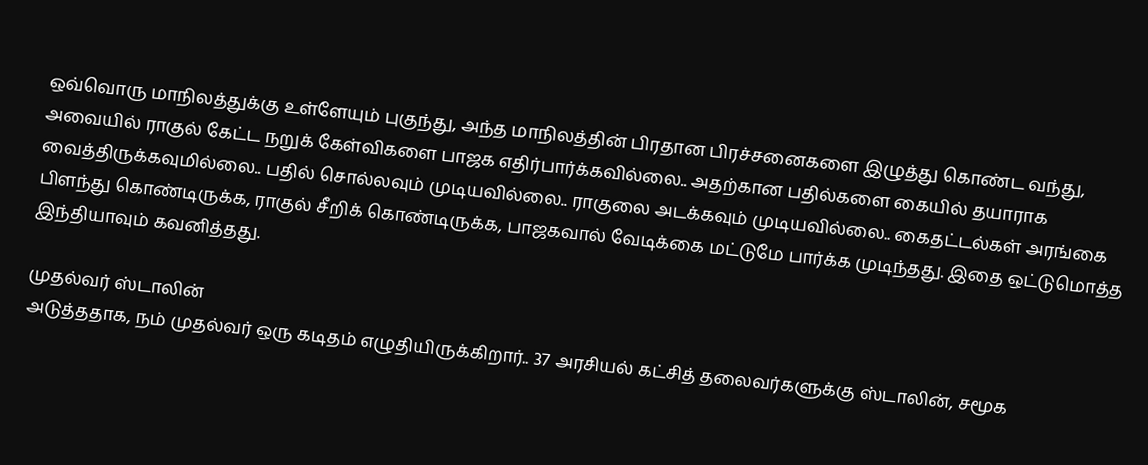ஒவ்வொரு மாநிலத்துக்கு உள்ளேயும் புகுந்து, அந்த மாநிலத்தின் பிரதான பிரச்சனைகளை இழுத்து கொண்ட வந்து, அவையில் ராகுல் கேட்ட நறுக் கேள்விகளை பாஜக எதிர்பார்க்கவில்லை.. அதற்கான பதில்களை கையில் தயாராக வைத்திருக்கவுமில்லை.. பதில் சொல்லவும் முடியவில்லை.. ராகுலை அடக்கவும் முடியவில்லை.. கைதட்டல்கள் அரங்கை பிளந்து கொண்டிருக்க, ராகுல் சீறிக் கொண்டிருக்க, பாஜகவால் வேடிக்கை மட்டுமே பார்க்க முடிந்தது. இதை ஒட்டுமொத்த இந்தியாவும் கவனித்தது.

முதல்வர் ஸ்டாலின்
அடுத்ததாக, நம் முதல்வர் ஒரு கடிதம் எழுதியிருக்கிறார்.. 37 அரசியல் கட்சித் தலைவர்களுக்கு ஸ்டாலின், சமூக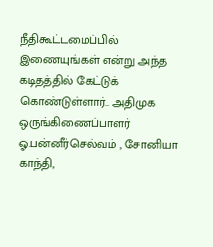நீதிகூட்டமைப்பில் இணையுங்கள் என்று அந்த கடிதத்தில் கேட்டுக் கொண்டுள்ளார்.. அதிமுக ஒருங்கிணைப்பாளர் ஓ.பன்னீர்செல்வம் , சோனியா காந்தி,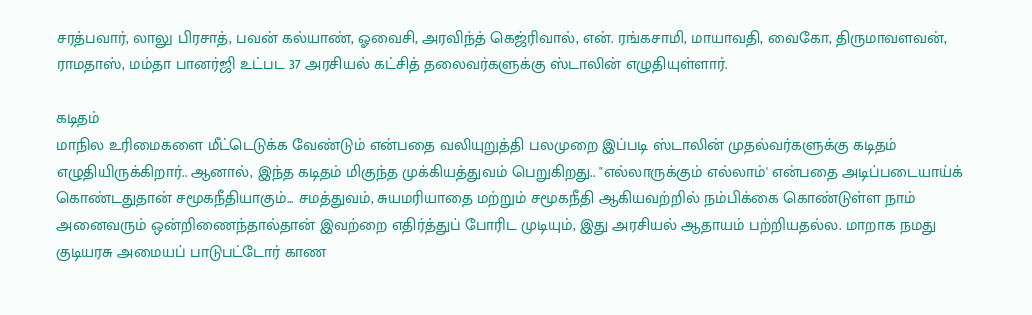சரத்பவார், லாலு பிரசாத், பவன் கல்யாண், ஓவைசி, அரவிந்த் கெஜ்ரிவால், என். ரங்கசாமி, மாயாவதி, வைகோ, திருமாவளவன், ராமதாஸ், மம்தா பானர்ஜி உட்பட 37 அரசியல் கட்சித் தலைவர்களுக்கு ஸ்டாலின் எழுதியுள்ளார்.

கடிதம்
மாநில உரிமைகளை மீட்டெடுக்க வேண்டும் என்பதை வலியுறுத்தி பலமுறை இப்படி ஸ்டாலின் முதல்வர்களுக்கு கடிதம் எழுதியிருக்கிறார்.. ஆனால், இந்த கடிதம் மிகுந்த முக்கியத்துவம் பெறுகிறது.. "எல்லாருக்கும் எல்லாம்' என்பதை அடிப்படையாய்க் கொண்டதுதான் சமூகநீதியாகும்... சமத்துவம், சுயமரியாதை மற்றும் சமூகநீதி ஆகியவற்றில் நம்பிக்கை கொண்டுள்ள நாம் அனைவரும் ஒன்றிணைந்தால்தான் இவற்றை எதிர்த்துப் போரிட முடியும், இது அரசியல் ஆதாயம் பற்றியதல்ல. மாறாக நமது குடியரசு அமையப் பாடுபட்டோர் காண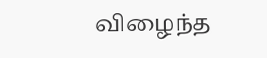விழைந்த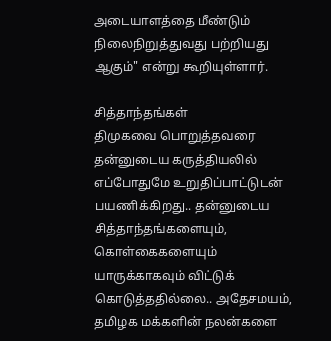அடையாளத்தை மீண்டும் நிலைநிறுத்துவது பற்றியது ஆகும்" என்று கூறியுள்ளார்.

சித்தாந்தங்கள்
திமுகவை பொறுத்தவரை தன்னுடைய கருத்தியலில் எப்போதுமே உறுதிப்பாட்டுடன் பயணிக்கிறது.. தன்னுடைய சித்தாந்தங்களையும், கொள்கைகளையும் யாருக்காகவும் விட்டுக் கொடுத்ததில்லை.. அதேசமயம், தமிழக மக்களின் நலன்களை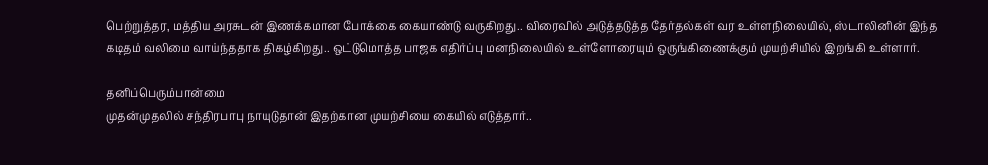பெற்றுத்தர, மத்திய அரசுடன் இணக்கமான போக்கை கையாண்டு வருகிறது.. விரைவில் அடுத்தடுத்த தேர்தல்கள் வர உள்ளநிலையில், ஸ்டாலினின் இந்த கடிதம் வலிமை வாய்ந்ததாக திகழ்கிறது.. ஒட்டுமொத்த பாஜக எதிர்ப்பு மனநிலையில் உள்ளோரையும் ஒருங்கிணைக்கும் முயற்சியில் இறங்கி உள்ளார்.

தனிப்பெரும்பான்மை
முதன்முதலில் சந்திரபாபு நாயுடுதான் இதற்கான முயற்சியை கையில் எடுத்தார்..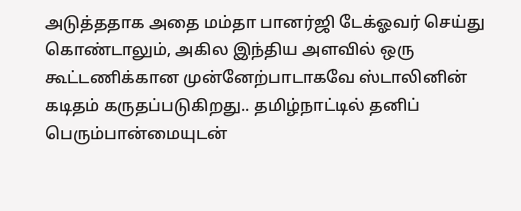அடுத்ததாக அதை மம்தா பானர்ஜி டேக்ஓவர் செய்து கொண்டாலும், அகில இந்திய அளவில் ஒரு கூட்டணிக்கான முன்னேற்பாடாகவே ஸ்டாலினின் கடிதம் கருதப்படுகிறது.. தமிழ்நாட்டில் தனிப் பெரும்பான்மையுடன்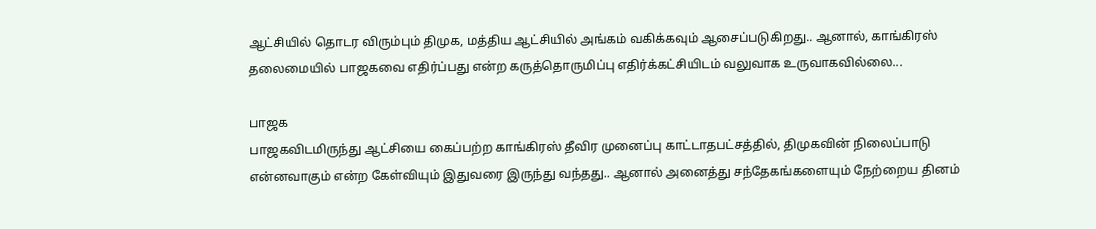ஆட்சியில் தொடர விரும்பும் திமுக, மத்திய ஆட்சியில் அங்கம் வகிக்கவும் ஆசைப்படுகிறது.. ஆனால், காங்கிரஸ் தலைமையில் பாஜகவை எதிர்ப்பது என்ற கருத்தொருமிப்பு எதிர்க்கட்சியிடம் வலுவாக உருவாகவில்லை...

பாஜக
பாஜகவிடமிருந்து ஆட்சியை கைப்பற்ற காங்கிரஸ் தீவிர முனைப்பு காட்டாதபட்சத்தில், திமுகவின் நிலைப்பாடு என்னவாகும் என்ற கேள்வியும் இதுவரை இருந்து வந்தது.. ஆனால் அனைத்து சந்தேகங்களையும் நேற்றைய தினம்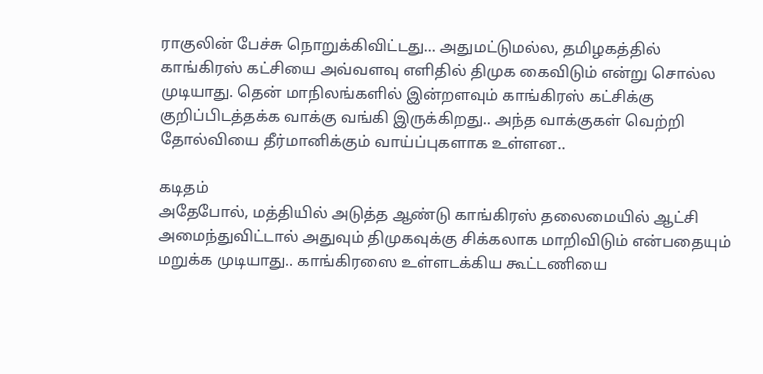ராகுலின் பேச்சு நொறுக்கிவிட்டது... அதுமட்டுமல்ல, தமிழகத்தில் காங்கிரஸ் கட்சியை அவ்வளவு எளிதில் திமுக கைவிடும் என்று சொல்ல முடியாது. தென் மாநிலங்களில் இன்றளவும் காங்கிரஸ் கட்சிக்கு குறிப்பிடத்தக்க வாக்கு வங்கி இருக்கிறது.. அந்த வாக்குகள் வெற்றி தோல்வியை தீர்மானிக்கும் வாய்ப்புகளாக உள்ளன..

கடிதம்
அதேபோல், மத்தியில் அடுத்த ஆண்டு காங்கிரஸ் தலைமையில் ஆட்சி அமைந்துவிட்டால் அதுவும் திமுகவுக்கு சிக்கலாக மாறிவிடும் என்பதையும் மறுக்க முடியாது.. காங்கிரஸை உள்ளடக்கிய கூட்டணியை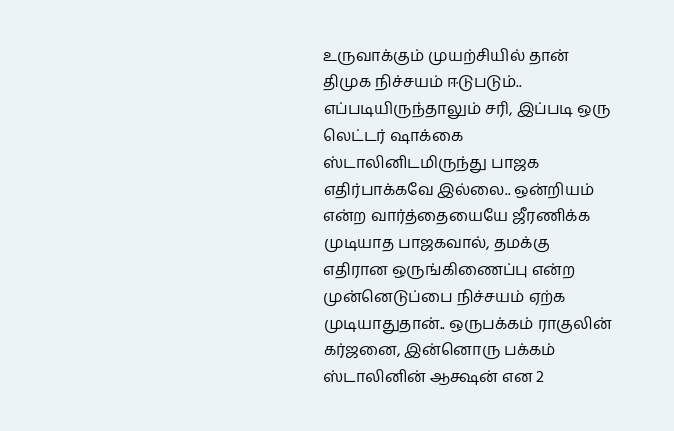உருவாக்கும் முயற்சியில் தான் திமுக நிச்சயம் ஈடுபடும்.. எப்படியிருந்தாலும் சரி, இப்படி ஒரு லெட்டர் ஷாக்கை ஸ்டாலினிடமிருந்து பாஜக எதிர்பாக்கவே இல்லை.. ஒன்றியம் என்ற வார்த்தையையே ஜீரணிக்க முடியாத பாஜகவால், தமக்கு எதிரான ஒருங்கிணைப்பு என்ற முன்னெடுப்பை நிச்சயம் ஏற்க முடியாதுதான்.. ஒருபக்கம் ராகுலின் கர்ஜனை, இன்னொரு பக்கம் ஸ்டாலினின் ஆக்ஷன் என 2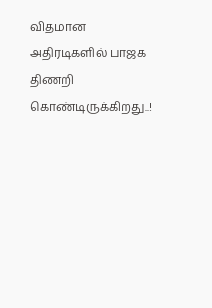விதமான அதிரடிகளில் பாஜக திணறி கொண்டிருக்கிறது..!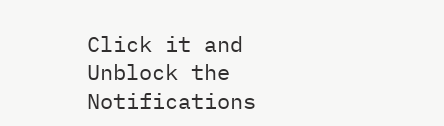Click it and Unblock the Notifications